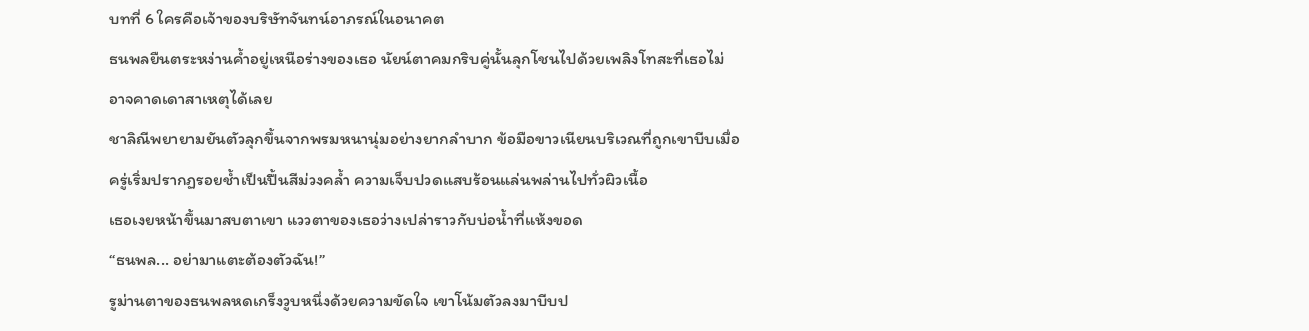บทที่ 6 ใครคือเจ้าของบริษัทจันทน์อาภรณ์ในอนาคต
ธนพลยืนตระหง่านค้ำอยู่เหนือร่างของเธอ นัยน์ตาคมกริบคู่นั้นลุกโชนไปด้วยเพลิงโทสะที่เธอไม่อาจคาดเดาสาเหตุได้เลย
ชาลิณีพยายามยันตัวลุกขึ้นจากพรมหนานุ่มอย่างยากลำบาก ข้อมือขาวเนียนบริเวณที่ถูกเขาบีบเมื่อครู่เริ่มปรากฏรอยช้ำเป็นปื้นสีม่วงคล้ำ ความเจ็บปวดแสบร้อนแล่นพล่านไปทั่วผิวเนื้อ
เธอเงยหน้าขึ้นมาสบตาเขา แววตาของเธอว่างเปล่าราวกับบ่อน้ำที่แห้งขอด
“ธนพล... อย่ามาแตะต้องตัวฉัน!”
รูม่านตาของธนพลหดเกร็งวูบหนึ่งด้วยความขัดใจ เขาโน้มตัวลงมาบีบป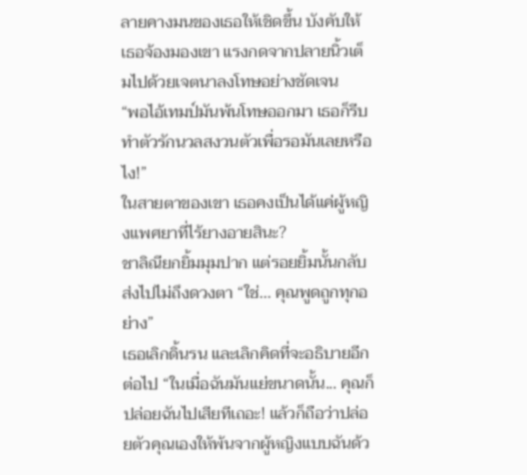ลายคางมนของเธอให้เชิดขึ้น บังคับให้เธอจ้องมองเขา แรงกดจากปลายนิ้วเต็มไปด้วยเจตนาลงโทษอย่างชัดเจน
“พอไอ้เทมป์มันพ้นโทษออกมา เธอก็รีบทำตัวรักนวลสงวนตัวเพื่อรอมันเลยหรือไง!”
ในสายตาของเขา เธอคงเป็นได้แค่ผู้หญิงแพศยาที่ไร้ยางอายสินะ?
ชาลิณียกยิ้มมุมปาก แต่รอยยิ้มนั้นกลับส่งไปไม่ถึงดวงตา “ใช่... คุณพูดถูกทุกอย่าง”
เธอเลิกดิ้นรน และเลิกคิดที่จะอธิบายอีกต่อไป “ในเมื่อฉันมันแย่ขนาดนั้น... คุณก็ปล่อยฉันไปเสียทีเถอะ! แล้วก็ถือว่าปล่อยตัวคุณเองให้พ้นจากผู้หญิงแบบฉันด้ว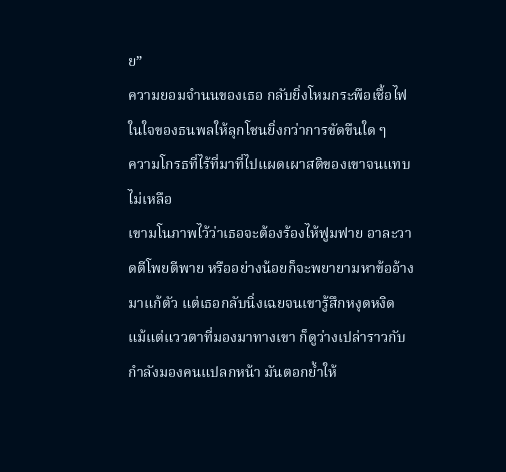ย”
ความยอมจำนนของเธอ กลับยิ่งโหมกระพือเชื้อไฟในใจของธนพลให้ลุกโชนยิ่งกว่าการขัดขืนใด ๆ
ความโกรธที่ไร้ที่มาที่ไปแผดเผาสติของเขาจนแทบไม่เหลือ
เขามโนภาพไว้ว่าเธอจะต้องร้องไห้ฟูมฟาย อาละวาดตีโพยตีพาย หรืออย่างน้อยก็จะพยายามหาข้ออ้างมาแก้ตัว แต่เธอกลับนิ่งเฉยจนเขารู้สึกหงุดหงิด
แม้แต่แววตาที่มองมาทางเขา ก็ดูว่างเปล่าราวกับกำลังมองคนแปลกหน้า มันตอกย้ำให้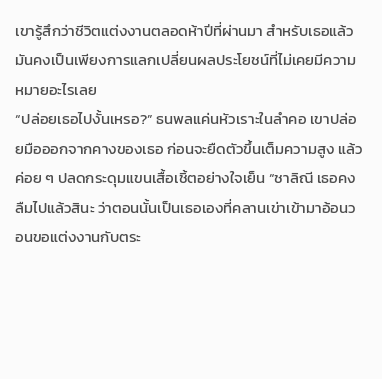เขารู้สึกว่าชีวิตแต่งงานตลอดห้าปีที่ผ่านมา สำหรับเธอแล้วมันคงเป็นเพียงการแลกเปลี่ยนผลประโยชน์ที่ไม่เคยมีความหมายอะไรเลย
“ปล่อยเธอไปงั้นเหรอ?” ธนพลแค่นหัวเราะในลำคอ เขาปล่อยมือออกจากคางของเธอ ก่อนจะยืดตัวขึ้นเต็มความสูง แล้วค่อย ๆ ปลดกระดุมแขนเสื้อเชิ้ตอย่างใจเย็น “ชาลิณี เธอคงลืมไปแล้วสินะ ว่าตอนนั้นเป็นเธอเองที่คลานเข่าเข้ามาอ้อนวอนขอแต่งงานกับตระ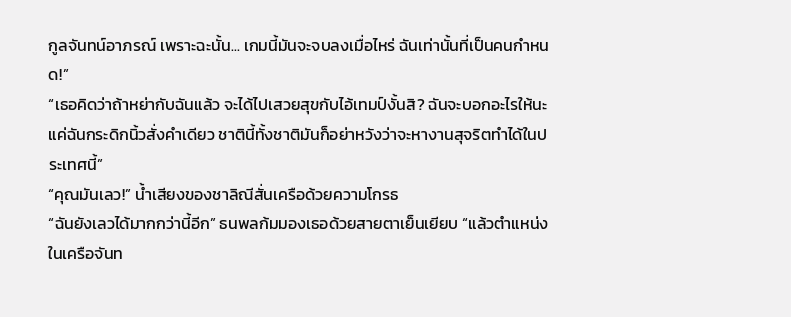กูลจันทน์อาภรณ์ เพราะฉะนั้น... เกมนี้มันจะจบลงเมื่อไหร่ ฉันเท่านั้นที่เป็นคนกำหนด!”
“เธอคิดว่าถ้าหย่ากับฉันแล้ว จะได้ไปเสวยสุขกับไอ้เทมป์งั้นสิ? ฉันจะบอกอะไรให้นะ แค่ฉันกระดิกนิ้วสั่งคำเดียว ชาตินี้ทั้งชาติมันก็อย่าหวังว่าจะหางานสุจริตทำได้ในประเทศนี้”
“คุณมันเลว!” น้ำเสียงของชาลิณีสั่นเครือด้วยความโกรธ
“ฉันยังเลวได้มากกว่านี้อีก” ธนพลก้มมองเธอด้วยสายตาเย็นเยียบ “แล้วตำแหน่งในเครือจันท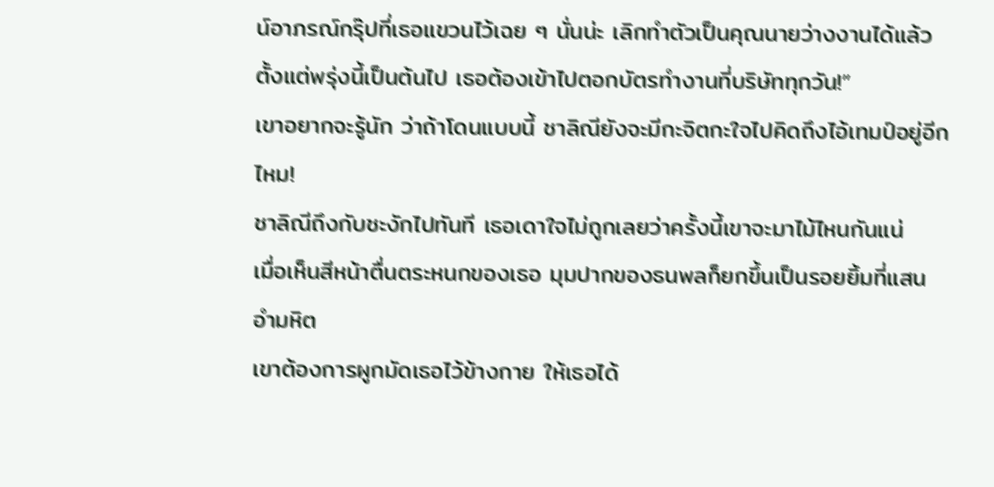น์อาภรณ์กรุ๊ปที่เธอแขวนไว้เฉย ๆ นั่นน่ะ เลิกทำตัวเป็นคุณนายว่างงานได้แล้ว ตั้งแต่พรุ่งนี้เป็นต้นไป เธอต้องเข้าไปตอกบัตรทำงานที่บริษัททุกวัน!”
เขาอยากจะรู้นัก ว่าถ้าโดนแบบนี้ ชาลิณียังจะมีกะจิตกะใจไปคิดถึงไอ้เทมป์อยู่อีกไหม!
ชาลิณีถึงกับชะงักไปทันที เธอเดาใจไม่ถูกเลยว่าครั้งนี้เขาจะมาไม้ไหนกันแน่
เมื่อเห็นสีหน้าตื่นตระหนกของเธอ มุมปากของธนพลก็ยกขึ้นเป็นรอยยิ้มที่แสนอำมหิต
เขาต้องการผูกมัดเธอไว้ข้างกาย ให้เธอได้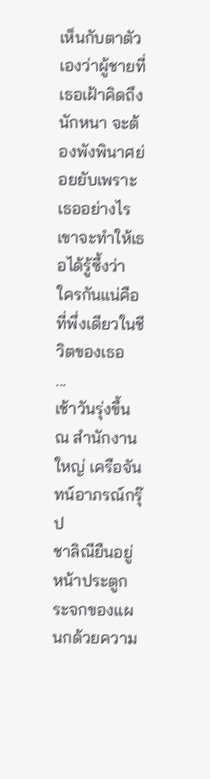เห็นกับตาตัวเองว่าผู้ชายที่เธอเฝ้าคิดถึงนักหนา จะต้องพังพินาศย่อยยับเพราะเธออย่างไร
เขาจะทำให้เธอได้รู้ซึ้งว่า ใครกันแน่คือที่พึ่งเดียวในชีวิตของเธอ
...
เช้าวันรุ่งขึ้น ณ สำนักงานใหญ่ เครือจันทน์อาภรณ์กรุ๊ป
ชาลิณียืนอยู่หน้าประตูกระจกของแผนกด้วยความ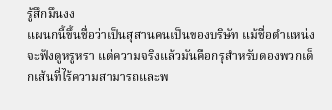รู้สึกมึนงง
แผนกนี้ขึ้นชื่อว่าเป็นสุสานคนเป็นของบริษัท แม้ชื่อตำแหน่งจะฟังดูหรูหรา แต่ความจริงแล้วมันคือกรุสำหรับดองพวกเด็กเส้นที่ไร้ความสามารถและพ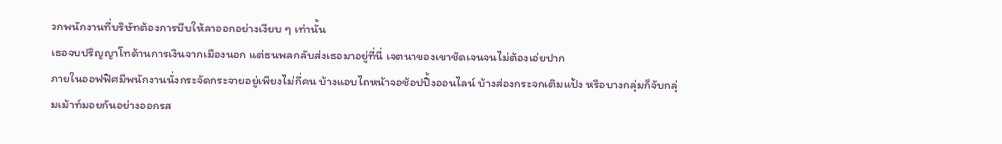วกพนักงานที่บริษัทต้องการบีบให้ลาออกอย่างเงียบ ๆ เท่านั้น
เธอจบปริญญาโทด้านการเงินจากเมืองนอก แต่ธนพลกลับส่งเธอมาอยู่ที่นี่ เจตนาของเขาชัดเจนจนไม่ต้องเอ่ยปาก
ภายในออฟฟิศมีพนักงานนั่งกระจัดกระจายอยู่เพียงไม่กี่คน บ้างแอบไถหน้าจอช้อปปิ้งออนไลน์ บ้างส่องกระจกเติมแป้ง หรือบางกลุ่มก็จับกลุ่มเม้าท์มอยกันอย่างออกรส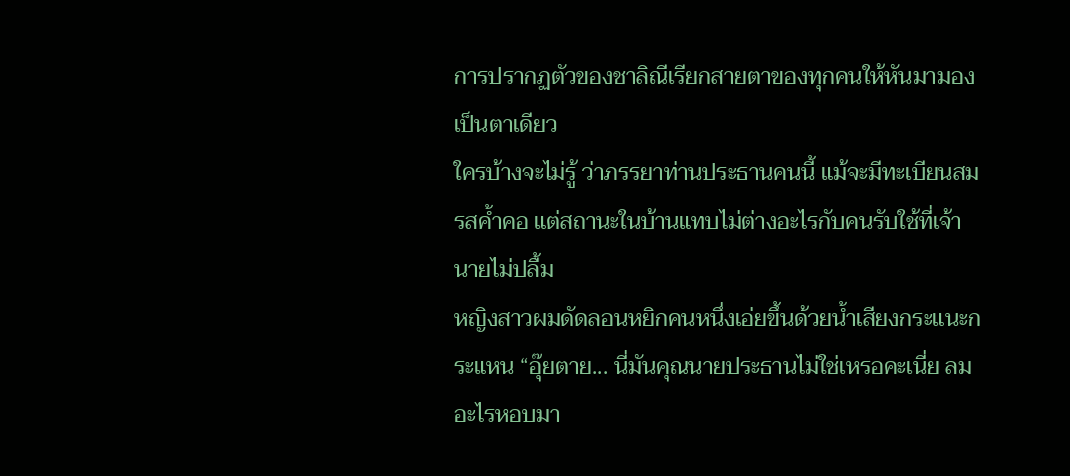การปรากฏตัวของชาลิณีเรียกสายตาของทุกคนให้หันมามองเป็นตาเดียว
ใครบ้างจะไม่รู้ ว่าภรรยาท่านประธานคนนี้ แม้จะมีทะเบียนสมรสค้ำคอ แต่สถานะในบ้านแทบไม่ต่างอะไรกับคนรับใช้ที่เจ้านายไม่ปลื้ม
หญิงสาวผมดัดลอนหยิกคนหนึ่งเอ่ยขึ้นด้วยน้ำเสียงกระแนะกระแหน “อุ๊ยตาย... นี่มันคุณนายประธานไม่ใช่เหรอคะเนี่ย ลมอะไรหอบมา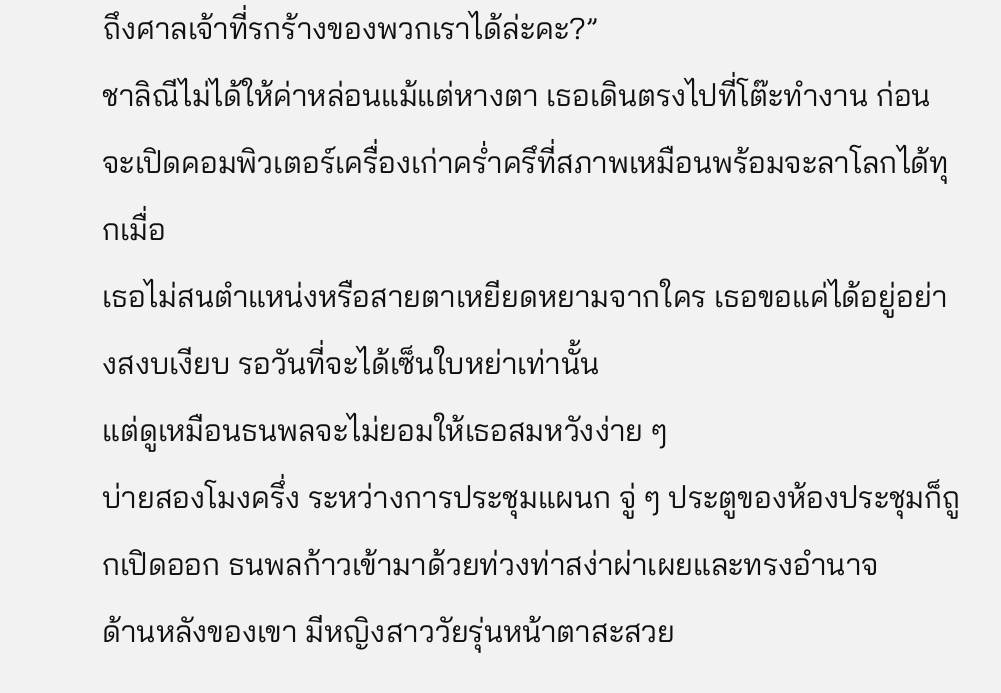ถึงศาลเจ้าที่รกร้างของพวกเราได้ล่ะคะ?”
ชาลิณีไม่ได้ให้ค่าหล่อนแม้แต่หางตา เธอเดินตรงไปที่โต๊ะทำงาน ก่อนจะเปิดคอมพิวเตอร์เครื่องเก่าคร่ำครึที่สภาพเหมือนพร้อมจะลาโลกได้ทุกเมื่อ
เธอไม่สนตำแหน่งหรือสายตาเหยียดหยามจากใคร เธอขอแค่ได้อยู่อย่างสงบเงียบ รอวันที่จะได้เซ็นใบหย่าเท่านั้น
แต่ดูเหมือนธนพลจะไม่ยอมให้เธอสมหวังง่าย ๆ
บ่ายสองโมงครึ่ง ระหว่างการประชุมแผนก จู่ ๆ ประตูของห้องประชุมก็ถูกเปิดออก ธนพลก้าวเข้ามาด้วยท่วงท่าสง่าผ่าเผยและทรงอำนาจ
ด้านหลังของเขา มีหญิงสาววัยรุ่นหน้าตาสะสวย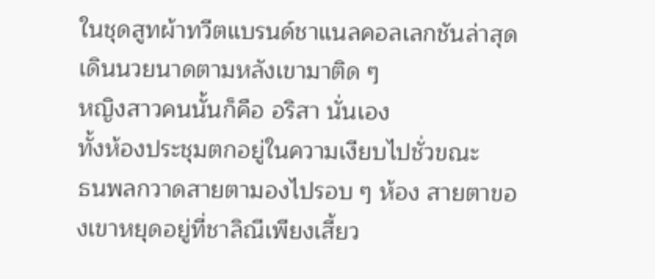ในชุดสูทผ้าทวีตแบรนด์ชาแนลคอลเลกชันล่าสุดเดินนวยนาดตามหลังเขามาติด ๆ
หญิงสาวคนนั้นก็คือ อริสา นั่นเอง
ทั้งห้องประชุมตกอยู่ในความเงียบไปชั่วขณะ
ธนพลกวาดสายตามองไปรอบ ๆ ห้อง สายตาของเขาหยุดอยู่ที่ชาลิณีเพียงเสี้ยว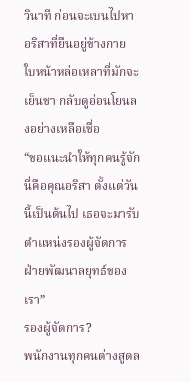วินาที ก่อนจะเบนไปหาอริสาที่ยืนอยู่ข้างกาย ใบหน้าหล่อเหลาที่มักจะเย็นชา กลับดูอ่อนโยนลงอย่างเหลือเชื่อ
“ขอแนะนำให้ทุกคนรู้จัก นี่คือคุณอริสา ตั้งแต่วันนี้เป็นต้นไป เธอจะมารับตำแหน่งรองผู้จัดการฝ่ายพัฒนาลยุทธ์ของเรา”
รองผู้จัดการ?
พนักงานทุกคนต่างสูดล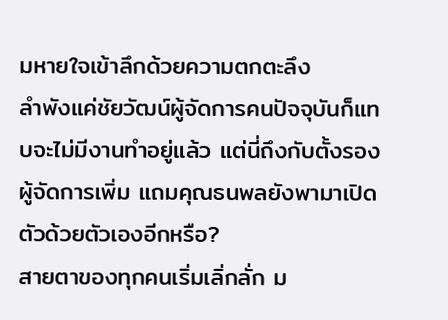มหายใจเข้าลึกด้วยความตกตะลึง
ลำพังแค่ชัยวัฒน์ผู้จัดการคนปัจจุบันก็แทบจะไม่มีงานทำอยู่แล้ว แต่นี่ถึงกับตั้งรองผู้จัดการเพิ่ม แถมคุณธนพลยังพามาเปิดตัวด้วยตัวเองอีกหรือ?
สายตาของทุกคนเริ่มเลิ่กลั่ก ม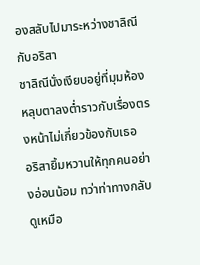องสลับไปมาระหว่างชาลิณีกับอริสา
ชาลิณีนั่งเงียบอยู่ที่มุมห้อง หลุบตาลงต่ำราวกับเรื่องตรงหน้าไม่เกี่ยวข้องกับเธอ
อริสายิ้มหวานให้ทุกคนอย่างอ่อนน้อม ทว่าท่าทางกลับดูเหมือ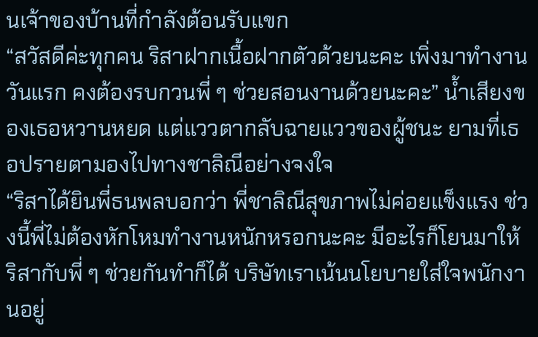นเจ้าของบ้านที่กำลังต้อนรับแขก
“สวัสดีค่ะทุกคน ริสาฝากเนื้อฝากตัวด้วยนะคะ เพิ่งมาทำงานวันแรก คงต้องรบกวนพี่ ๆ ช่วยสอนงานด้วยนะคะ” น้ำเสียงของเธอหวานหยด แต่แววตากลับฉายแววของผู้ชนะ ยามที่เธอปรายตามองไปทางชาลิณีอย่างจงใจ
“ริสาได้ยินพี่ธนพลบอกว่า พี่ชาลิณีสุขภาพไม่ค่อยแข็งแรง ช่วงนี้พี่ไม่ต้องหักโหมทำงานหนักหรอกนะคะ มีอะไรก็โยนมาให้ริสากับพี่ ๆ ช่วยกันทำก็ได้ บริษัทเราเน้นนโยบายใส่ใจพนักงานอยู่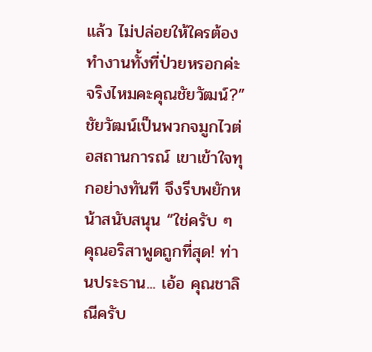แล้ว ไม่ปล่อยให้ใครต้องทำงานทั้งที่ป่วยหรอกค่ะ จริงไหมคะคุณชัยวัฒน์?”
ชัยวัฒน์เป็นพวกจมูกไวต่อสถานการณ์ เขาเข้าใจทุกอย่างทันที จึงรีบพยักหน้าสนับสนุน “ใช่ครับ ๆ คุณอริสาพูดถูกที่สุด! ท่านประธาน... เอ้อ คุณชาลิณีครับ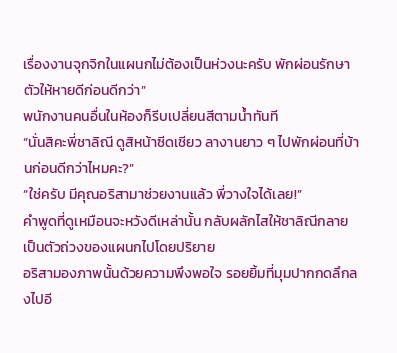เรื่องงานจุกจิกในแผนกไม่ต้องเป็นห่วงนะครับ พักผ่อนรักษาตัวให้หายดีก่อนดีกว่า”
พนักงานคนอื่นในห้องก็รีบเปลี่ยนสีตามน้ำทันที
“นั่นสิคะพี่ชาลิณี ดูสิหน้าซีดเชียว ลางานยาว ๆ ไปพักผ่อนที่บ้านก่อนดีกว่าไหมคะ?”
“ใช่ครับ มีคุณอริสามาช่วยงานแล้ว พี่วางใจได้เลย!”
คำพูดที่ดูเหมือนจะหวังดีเหล่านั้น กลับผลักไสให้ชาลิณีกลายเป็นตัวถ่วงของแผนกไปโดยปริยาย
อริสามองภาพนั้นด้วยความพึงพอใจ รอยยิ้มที่มุมปากกดลึกลงไปอี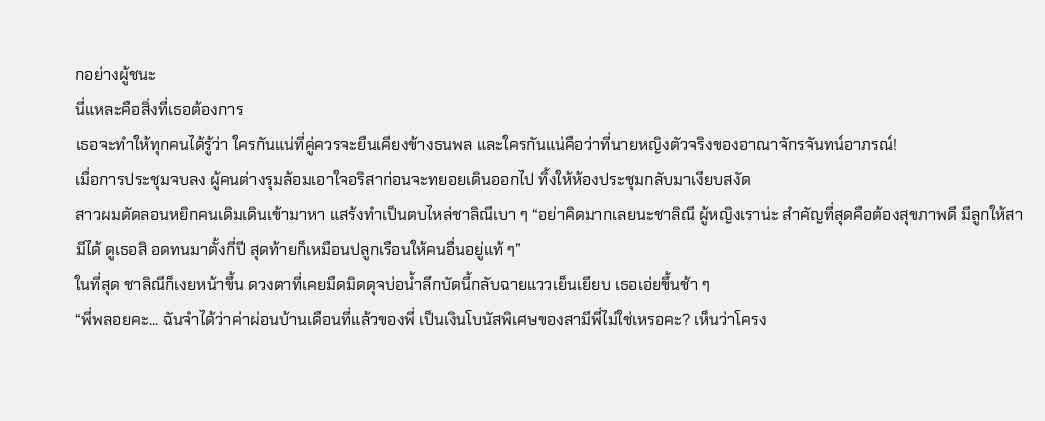กอย่างผู้ชนะ
นี่แหละคือสิ่งที่เธอต้องการ
เธอจะทำให้ทุกคนได้รู้ว่า ใครกันแน่ที่คู่ควรจะยืนเคียงข้างธนพล และใครกันแน่คือว่าที่นายหญิงตัวจริงของอาณาจักรจันทน์อาภรณ์!
เมื่อการประชุมจบลง ผู้คนต่างรุมล้อมเอาใจอริสาก่อนจะทยอยเดินออกไป ทิ้งให้ห้องประชุมกลับมาเงียบสงัด
สาวผมดัดลอนหยิกคนเดิมเดินเข้ามาหา แสร้งทำเป็นตบไหล่ชาลิณีเบา ๆ “อย่าคิดมากเลยนะชาลิณี ผู้หญิงเราน่ะ สำคัญที่สุดคือต้องสุขภาพดี มีลูกให้สามีได้ ดูเธอสิ อดทนมาตั้งกี่ปี สุดท้ายก็เหมือนปลูกเรือนให้คนอื่นอยู่แท้ ๆ”
ในที่สุด ชาลิณีก็เงยหน้าขึ้น ดวงตาที่เคยมืดมิดดุจบ่อน้ำลึกบัดนี้กลับฉายแววเย็นเยียบ เธอเอ่ยขึ้นช้า ๆ
“พี่พลอยคะ... ฉันจำได้ว่าค่าผ่อนบ้านเดือนที่แล้วของพี่ เป็นเงินโบนัสพิเศษของสามีพี่ไม่ใช่เหรอคะ? เห็นว่าโครง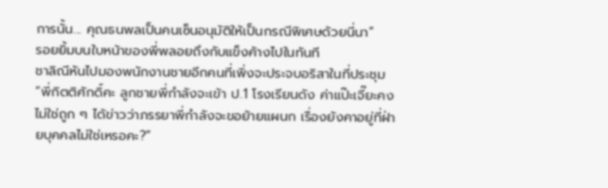การนั้น... คุณธนพลเป็นคนเซ็นอนุมัติให้เป็นกรณีพิเศษด้วยนี่นา”
รอยยิ้มบนใบหน้าของพี่พลอยถึงกับแข็งค้างไปในทันที
ชาลิณีหันไปมองพนักงานชายอีกคนที่เพิ่งจะประจบอริสาในที่ประชุม “พี่กิตติศักดิ์คะ ลูกชายพี่กำลังจะเข้า ป.1 โรงเรียนดัง ค่าแป๊ะเจี๊ยะคงไม่ใช่ถูก ๆ ได้ข่าวว่าภรรยาพี่กำลังจะขอย้ายแผนก เรื่องยังคาอยู่ที่ฝ่ายบุคคลไม่ใช่เหรอคะ?”